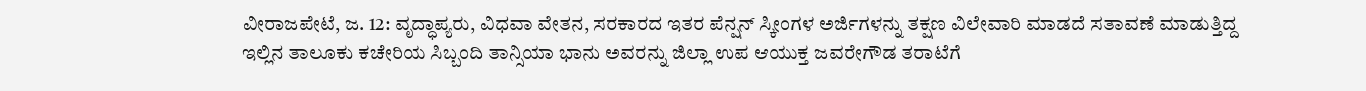ವೀರಾಜಪೇಟೆ, ಜ. 12: ವೃದ್ಧಾಪ್ಯರು, ವಿಧವಾ ವೇತನ, ಸರಕಾರದ ಇತರ ಪೆನ್ಷನ್ ಸ್ಕೀಂಗಳ ಅರ್ಜಿಗಳನ್ನು ತಕ್ಷಣ ವಿಲೇವಾರಿ ಮಾಡದೆ ಸತಾವಣೆ ಮಾಡುತ್ತಿದ್ದ ಇಲ್ಲಿನ ತಾಲೂಕು ಕಚೇರಿಯ ಸಿಬ್ಬಂದಿ ತಾನ್ಸಿಯಾ ಭಾನು ಅವರನ್ನು ಜಿಲ್ಲಾ ಉಪ ಆಯುಕ್ತ ಜವರೇಗೌಡ ತರಾಟೆಗೆ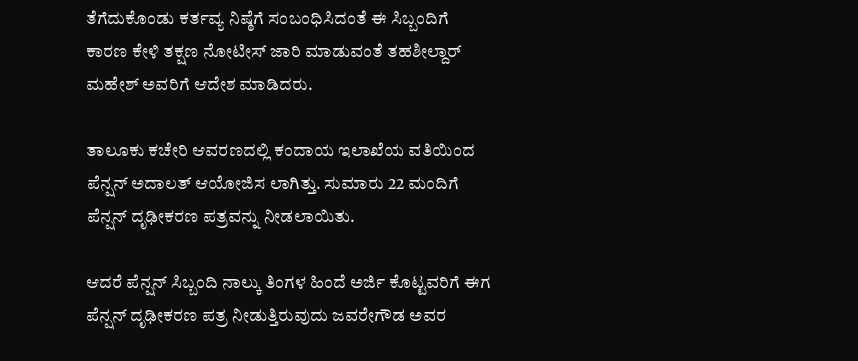ತೆಗೆದುಕೊಂಡು ಕರ್ತವ್ಯ ನಿಷ್ಠೆಗೆ ಸಂಬಂಧಿಸಿದಂತೆ ಈ ಸಿಬ್ಬಂದಿಗೆ ಕಾರಣ ಕೇಳಿ ತಕ್ಷಣ ನೋಟೀಸ್ ಜಾರಿ ಮಾಡುವಂತೆ ತಹಶೀಲ್ದಾರ್ ಮಹೇಶ್ ಅವರಿಗೆ ಆದೇಶ ಮಾಡಿದರು.

ತಾಲೂಕು ಕಚೇರಿ ಆವರಣದಲ್ಲಿ ಕಂದಾಯ ಇಲಾಖೆಯ ವತಿಯಿಂದ ಪೆನ್ಷನ್ ಅದಾಲತ್ ಆಯೋಜಿಸ ಲಾಗಿತ್ತು. ಸುಮಾರು 22 ಮಂದಿಗೆ ಪೆನ್ಷನ್ ದೃಢೀಕರಣ ಪತ್ರವನ್ನು ನೀಡಲಾಯಿತು.

ಆದರೆ ಪೆನ್ಷನ್ ಸಿಬ್ಬಂದಿ ನಾಲ್ಕು ತಿಂಗಳ ಹಿಂದೆ ಅರ್ಜಿ ಕೊಟ್ಟವರಿಗೆ ಈಗ ಪೆನ್ಷನ್ ದೃಢೀಕರಣ ಪತ್ರ ನೀಡುತ್ತಿರುವುದು ಜವರೇಗೌಡ ಅವರ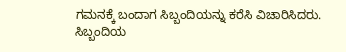ಗಮನಕ್ಕೆ ಬಂದಾಗ ಸಿಬ್ಬಂದಿಯನ್ನು ಕರೆಸಿ ವಿಚಾರಿಸಿದರು. ಸಿಬ್ಬಂದಿಯ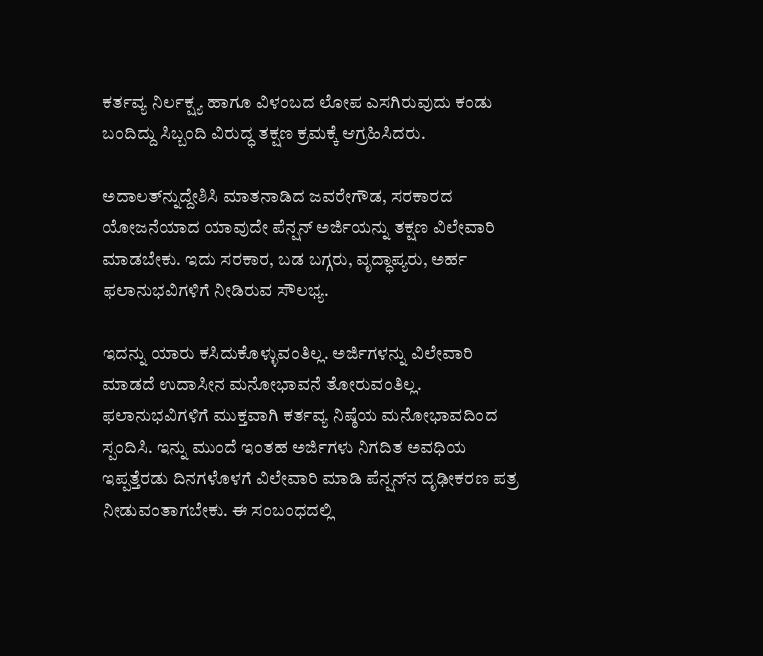ಕರ್ತವ್ಯ ನಿರ್ಲಕ್ಷ್ಯ ಹಾಗೂ ವಿಳಂಬದ ಲೋಪ ಎಸಗಿರುವುದು ಕಂಡು ಬಂದಿದ್ದು ಸಿಬ್ಬಂದಿ ವಿರುದ್ಧ ತಕ್ಷಣ ಕ್ರಮಕ್ಕೆ ಆಗ್ರಹಿಸಿದರು.

ಅದಾಲತ್‍ನ್ನುದ್ದೇಶಿಸಿ ಮಾತನಾಡಿದ ಜವರೇಗೌಡ, ಸರಕಾರದ ಯೋಜನೆಯಾದ ಯಾವುದೇ ಪೆನ್ಷನ್ ಅರ್ಜಿಯನ್ನು ತಕ್ಷಣ ವಿಲೇವಾರಿ ಮಾಡಬೇಕು. ಇದು ಸರಕಾರ, ಬಡ ಬಗ್ಗರು, ವೃದ್ಧಾಪ್ಯರು, ಅರ್ಹ ಫಲಾನುಭವಿಗಳಿಗೆ ನೀಡಿರುವ ಸೌಲಭ್ಯ.

ಇದನ್ನು ಯಾರು ಕಸಿದುಕೊಳ್ಳುವಂತಿಲ್ಲ. ಅರ್ಜಿಗಳನ್ನು ವಿಲೇವಾರಿ ಮಾಡದೆ ಉದಾಸೀನ ಮನೋಭಾವನೆ ತೋರುವಂತಿಲ್ಲ. ಫಲಾನುಭವಿಗಳಿಗೆ ಮುಕ್ತವಾಗಿ ಕರ್ತವ್ಯ ನಿಷ್ಠೆಯ ಮನೋಭಾವದಿಂದ ಸ್ಪಂದಿಸಿ. ಇನ್ನು ಮುಂದೆ ಇಂತಹ ಅರ್ಜಿಗಳು ನಿಗದಿತ ಅವಧಿಯ ಇಪ್ಪತ್ತೆರಡು ದಿನಗಳೊಳಗೆ ವಿಲೇವಾರಿ ಮಾಡಿ ಪೆನ್ಷನ್‍ನ ದೃಢೀಕರಣ ಪತ್ರ ನೀಡುವಂತಾಗಬೇಕು. ಈ ಸಂಬಂಧದಲ್ಲಿ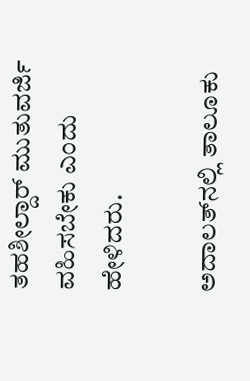ತಹಶೀಲ್ದಾರ್ ಮುತುವರ್ಜಿ ವಹಿಸಬೇಕು ಎಂದು ಹೇಳಿದರು.

ಅದಾಲತ್‍ನಲ್ಲಿ ತಾಲೂಕು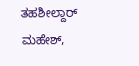ತಹಶೀಲ್ದಾರ್ ಮಹೇಶ್,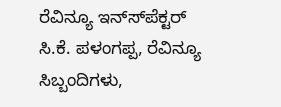ರೆವಿನ್ಯೂ ಇನ್ಸ್‍ಪೆಕ್ಟರ್ ಸಿ.ಕೆ. ಪಳಂಗಪ್ಪ, ರೆವಿನ್ಯೂ ಸಿಬ್ಬಂದಿಗಳು,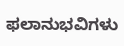ಫಲಾನುಭವಿಗಳು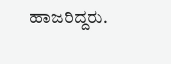ಹಾಜರಿದ್ದರು.